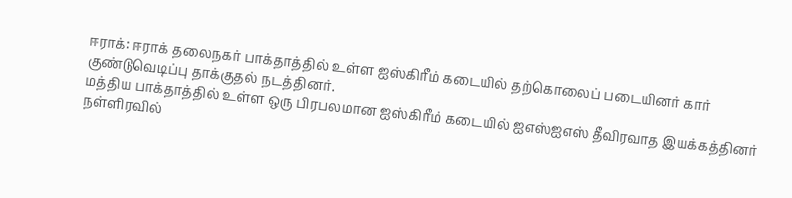ஈராக்: ஈராக் தலைநகர் பாக்தாத்தில் உள்ள ஐஸ்கிரீம் கடையில் தற்கொலைப் படையினர் கார் குண்டுவெடிப்பு தாக்குதல் நடத்தினர்.
மத்திய பாக்தாத்தில் உள்ள ஒரு பிரபலமான ஐஸ்கிரீம் கடையில் ஐஎஸ்ஐஎஸ் தீவிரவாத இயக்கத்தினர் நள்ளிரவில்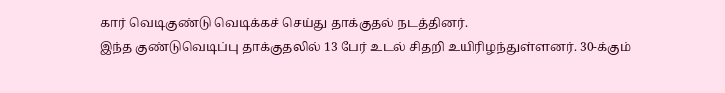கார் வெடிகுண்டு வெடிக்கச் செய்து தாக்குதல் நடத்தினர்.
இந்த குண்டுவெடிப்பு தாக்குதலில் 13 பேர் உடல் சிதறி உயிரிழந்துள்ளனர். 30-க்கும்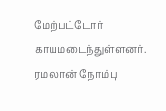மேற்பட்டோர் காயமடைந்துள்ளனர். ரமலான் நோம்பு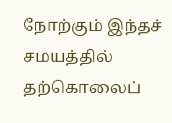நோற்கும் இந்தச் சமயத்தில் தற்கொலைப்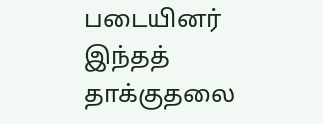படையினர் இந்தத் தாக்குதலை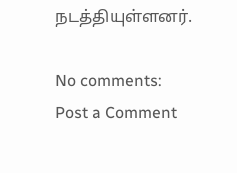நடத்தியுள்ளனர்.

No comments:
Post a Comment